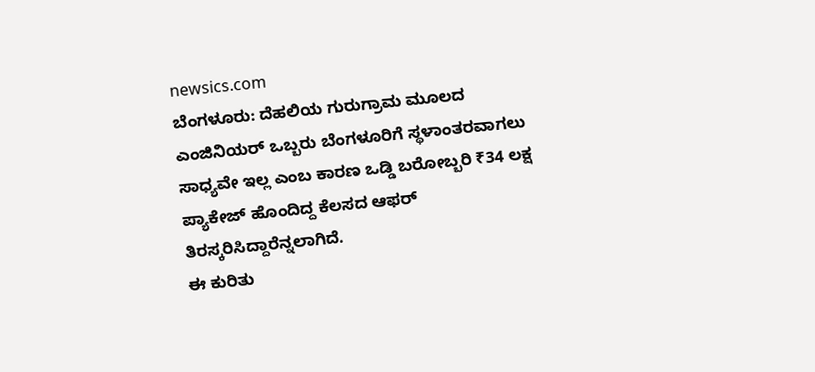newsics.com
ಬೆಂಗಳೂರು: ದೆಹಲಿಯ ಗುರುಗ್ರಾಮ ಮೂಲದ ಎಂಜಿನಿಯರ್ ಒಬ್ಬರು ಬೆಂಗಳೂರಿಗೆ ಸ್ಥಳಾಂತರವಾಗಲು ಸಾಧ್ಯವೇ ಇಲ್ಲ ಎಂಬ ಕಾರಣ ಒಡ್ಡಿ ಬರೋಬ್ಬರಿ ₹34 ಲಕ್ಷ ಪ್ಯಾಕೇಜ್ ಹೊಂದಿದ್ದ ಕೆಲಸದ ಆಫರ್ ತಿರಸ್ಕರಿಸಿದ್ದಾರೆನ್ನಲಾಗಿದೆ.
ಈ ಕುರಿತು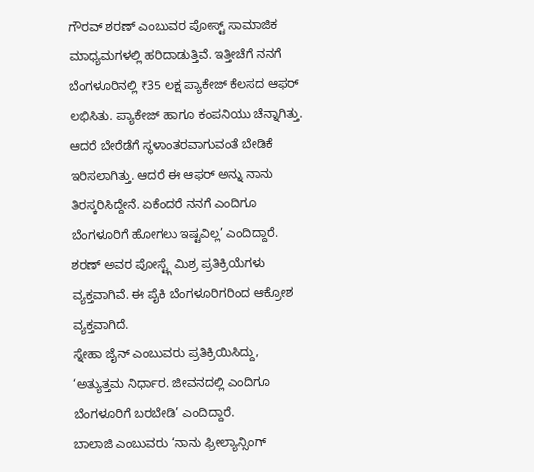ಗೌರವ್ ಶರಣ್ ಎಂಬುವರ ಪೋಸ್ಟ್ ಸಾಮಾಜಿಕ ಮಾಧ್ಯಮಗಳಲ್ಲಿ ಹರಿದಾಡುತ್ತಿವೆ. ಇತ್ತೀಚೆಗೆ ನನಗೆ ಬೆಂಗಳೂರಿನಲ್ಲಿ ₹35 ಲಕ್ಷ ಪ್ಯಾಕೇಜ್ ಕೆಲಸದ ಆಫರ್ ಲಭಿಸಿತು. ಪ್ಯಾಕೇಜ್ ಹಾಗೂ ಕಂಪನಿಯು ಚೆನ್ನಾಗಿತ್ತು. ಆದರೆ ಬೇರೆಡೆಗೆ ಸ್ಥಳಾಂತರವಾಗುವಂತೆ ಬೇಡಿಕೆ ಇರಿಸಲಾಗಿತ್ತು. ಆದರೆ ಈ ಆಫರ್ ಅನ್ನು ನಾನು ತಿರಸ್ಕರಿಸಿದ್ದೇನೆ. ಏಕೆಂದರೆ ನನಗೆ ಎಂದಿಗೂ ಬೆಂಗಳೂರಿಗೆ ಹೋಗಲು ಇಷ್ಟವಿಲ್ಲ’ ಎಂದಿದ್ದಾರೆ.
ಶರಣ್ ಅವರ ಪೋಸ್ಟ್ಗೆ ಮಿಶ್ರ ಪ್ರತಿಕ್ರಿಯೆಗಳು ವ್ಯಕ್ತವಾಗಿವೆ. ಈ ಪೈಕಿ ಬೆಂಗಳೂರಿಗರಿಂದ ಆಕ್ರೋಶ ವ್ಯಕ್ತವಾಗಿದೆ.
ಸ್ನೇಹಾ ಜೈನ್ ಎಂಬುವರು ಪ್ರತಿಕ್ರಿಯಿಸಿದ್ದು, ‘ಅತ್ಯುತ್ತಮ ನಿರ್ಧಾರ. ಜೀವನದಲ್ಲಿ ಎಂದಿಗೂ ಬೆಂಗಳೂರಿಗೆ ಬರಬೇಡಿ’ ಎಂದಿದ್ದಾರೆ.
ಬಾಲಾಜಿ ಎಂಬುವರು ‘ನಾನು ಫ್ರೀಲ್ಯಾನ್ಸಿಂಗ್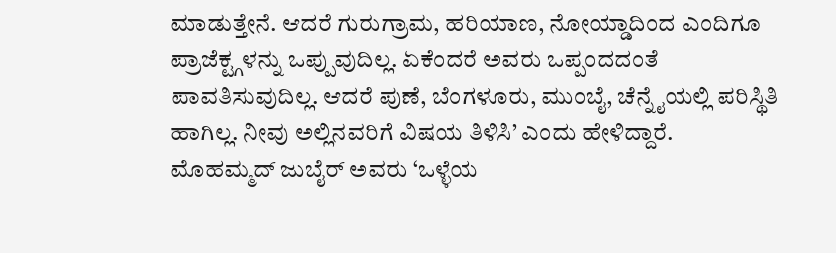ಮಾಡುತ್ತೇನೆ. ಆದರೆ ಗುರುಗ್ರಾಮ, ಹರಿಯಾಣ, ನೋಯ್ಡಾದಿಂದ ಎಂದಿಗೂ ಪ್ರಾಜೆಕ್ಟ್ಗಳನ್ನು ಒಪ್ಪುವುದಿಲ್ಲ. ಏಕೆಂದರೆ ಅವರು ಒಪ್ಪಂದದಂತೆ ಪಾವತಿಸುವುದಿಲ್ಲ. ಆದರೆ ಪುಣೆ, ಬೆಂಗಳೂರು, ಮುಂಬೈ, ಚೆನ್ನೈಯಲ್ಲಿ ಪರಿಸ್ಥಿತಿ ಹಾಗಿಲ್ಲ. ನೀವು ಅಲ್ಲಿನವರಿಗೆ ವಿಷಯ ತಿಳಿಸಿ’ ಎಂದು ಹೇಳಿದ್ದಾರೆ.
ಮೊಹಮ್ಮದ್ ಜುಬೈರ್ ಅವರು ‘ಒಳ್ಳೆಯ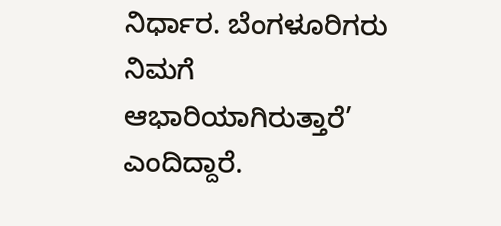ನಿರ್ಧಾರ. ಬೆಂಗಳೂರಿಗರು ನಿಮಗೆ ಆಭಾರಿಯಾಗಿರುತ್ತಾರೆ’ ಎಂದಿದ್ದಾರೆ.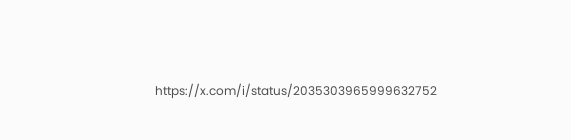https://x.com/i/status/2035303965999632752